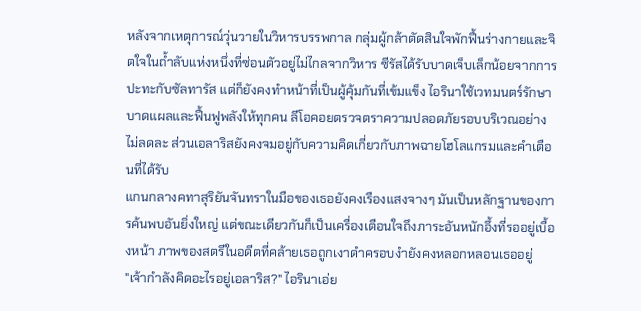หลังจากเหตุการณ์วุ่นวายในวิหารบรรพกาล กลุ่มผู้กล้าตัดสินใจพักฟื้นร่างกายและจิตใจในถ้ำลับแห่งหนึ่งที่ซ่อนตัวอยู่ไม่ไกลจากวิหาร ซีรัสได้รับบาดเจ็บเล็กน้อยจากการปะทะกับซัลทารัส แต่ก็ยังคงทำหน้าที่เป็นผู้คุ้มกันที่เข้มแข็ง ไอรินาใช้เวทมนตร์รักษาบาดแผลและฟื้นฟูพลังให้ทุกคน ลีโอคอยตรวจตราความปลอดภัยรอบบริเวณอย่างไม่ลดละ ส่วนเอลาริสยังคงจมอยู่กับความคิดเกี่ยวกับภาพฉายโฮโลแกรมและคำเตือนที่ได้รับ
แกนกลางคทาสุริยันจันทราในมือของเธอยังคงเรืองแสงจางๆ มันเป็นหลักฐานของการค้นพบอันยิ่งใหญ่ แต่ขณะเดียวกันก็เป็นเครื่องเตือนใจถึงภาระอันหนักอึ้งที่รออยู่เบื้องหน้า ภาพของสตรีในอดีตที่คล้ายเธอถูกเงาดำครอบงำยังคงหลอกหลอนเธออยู่
"เจ้ากำลังคิดอะไรอยู่เอลาริส?" ไอรินาเอ่ย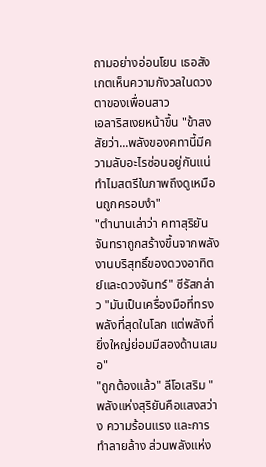ถามอย่างอ่อนโยน เธอสังเกตเห็นความกังวลในดวงตาของเพื่อนสาว
เอลาริสเงยหน้าขึ้น "ข้าสงสัยว่า...พลังของคทานี้มีความลับอะไรซ่อนอยู่กันแน่ ทำไมสตรีในภาพถึงดูเหมือนถูกครอบงำ"
"ตำนานเล่าว่า คทาสุริยันจันทราถูกสร้างขึ้นจากพลังงานบริสุทธิ์ของดวงอาทิตย์และดวงจันทร์" ซีรัสกล่าว "มันเป็นเครื่องมือที่ทรงพลังที่สุดในโลก แต่พลังที่ยิ่งใหญ่ย่อมมีสองด้านเสมอ"
"ถูกต้องแล้ว" ลีโอเสริม "พลังแห่งสุริยันคือแสงสว่าง ความร้อนแรง และการทำลายล้าง ส่วนพลังแห่ง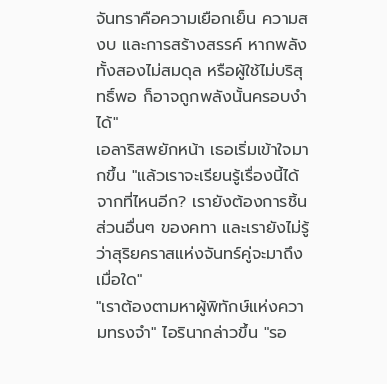จันทราคือความเยือกเย็น ความสงบ และการสร้างสรรค์ หากพลังทั้งสองไม่สมดุล หรือผู้ใช้ไม่บริสุทธิ์พอ ก็อาจถูกพลังนั้นครอบงำได้"
เอลาริสพยักหน้า เธอเริ่มเข้าใจมากขึ้น "แล้วเราจะเรียนรู้เรื่องนี้ได้จากที่ไหนอีก? เรายังต้องการชิ้นส่วนอื่นๆ ของคทา และเรายังไม่รู้ว่าสุริยคราสแห่งจันทร์คู่จะมาถึงเมื่อใด"
"เราต้องตามหาผู้พิทักษ์แห่งความทรงจำ" ไอรินากล่าวขึ้น "รอ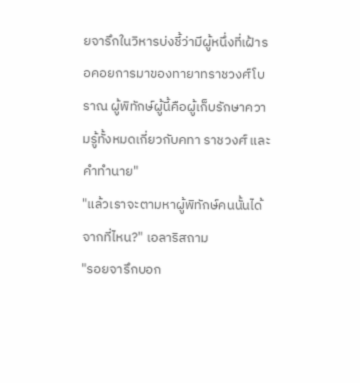ยจารึกในวิหารบ่งชี้ว่ามีผู้หนึ่งที่เฝ้ารอคอยการมาของทายาทราชวงศ์โบราณ ผู้พิทักษ์ผู้นี้คือผู้เก็บรักษาความรู้ทั้งหมดเกี่ยวกับคทา ราชวงศ์ และคำทำนาย"
"แล้วเราจะตามหาผู้พิทักษ์คนนั้นได้จากที่ไหน?" เอลาริสถาม
"รอยจารึกบอก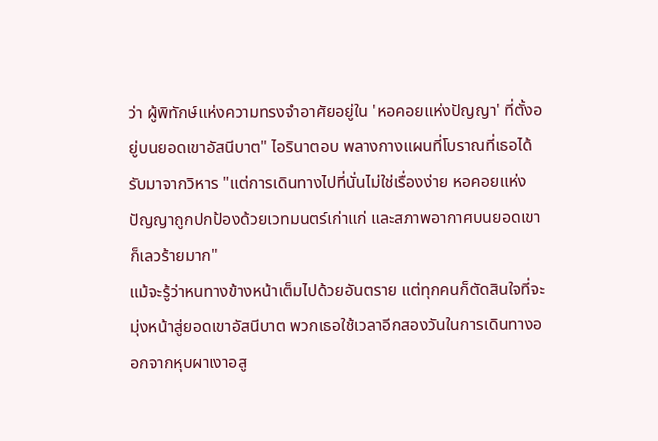ว่า ผู้พิทักษ์แห่งความทรงจำอาศัยอยู่ใน 'หอคอยแห่งปัญญา' ที่ตั้งอยู่บนยอดเขาอัสนีบาต" ไอรินาตอบ พลางกางแผนที่โบราณที่เธอได้รับมาจากวิหาร "แต่การเดินทางไปที่นั่นไม่ใช่เรื่องง่าย หอคอยแห่งปัญญาถูกปกป้องด้วยเวทมนตร์เก่าแก่ และสภาพอากาศบนยอดเขาก็เลวร้ายมาก"
แม้จะรู้ว่าหนทางข้างหน้าเต็มไปด้วยอันตราย แต่ทุกคนก็ตัดสินใจที่จะมุ่งหน้าสู่ยอดเขาอัสนีบาต พวกเธอใช้เวลาอีกสองวันในการเดินทางออกจากหุบผาเงาอสู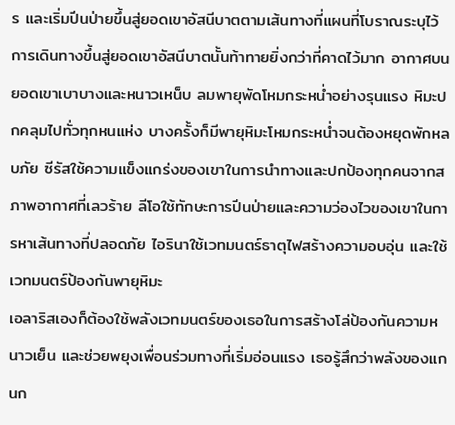ร และเริ่มปีนป่ายขึ้นสู่ยอดเขาอัสนีบาตตามเส้นทางที่แผนที่โบราณระบุไว้
การเดินทางขึ้นสู่ยอดเขาอัสนีบาตนั้นท้าทายยิ่งกว่าที่คาดไว้มาก อากาศบนยอดเขาเบาบางและหนาวเหน็บ ลมพายุพัดโหมกระหน่ำอย่างรุนแรง หิมะปกคลุมไปทั่วทุกหนแห่ง บางครั้งก็มีพายุหิมะโหมกระหน่ำจนต้องหยุดพักหลบภัย ซีรัสใช้ความแข็งแกร่งของเขาในการนำทางและปกป้องทุกคนจากสภาพอากาศที่เลวร้าย ลีโอใช้ทักษะการปีนป่ายและความว่องไวของเขาในการหาเส้นทางที่ปลอดภัย ไอรินาใช้เวทมนตร์ธาตุไฟสร้างความอบอุ่น และใช้เวทมนตร์ป้องกันพายุหิมะ
เอลาริสเองก็ต้องใช้พลังเวทมนตร์ของเธอในการสร้างโล่ป้องกันความหนาวเย็น และช่วยพยุงเพื่อนร่วมทางที่เริ่มอ่อนแรง เธอรู้สึกว่าพลังของแกนก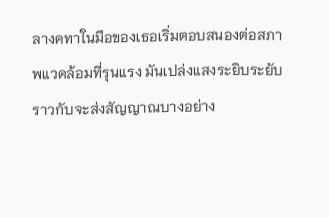ลางคทาในมือของเธอเริ่มตอบสนองต่อสภาพแวดล้อมที่รุนแรง มันเปล่งแสงระยิบระยับราวกับจะส่งสัญญาณบางอย่าง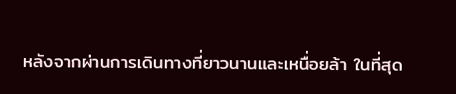หลังจากผ่านการเดินทางที่ยาวนานและเหนื่อยล้า ในที่สุด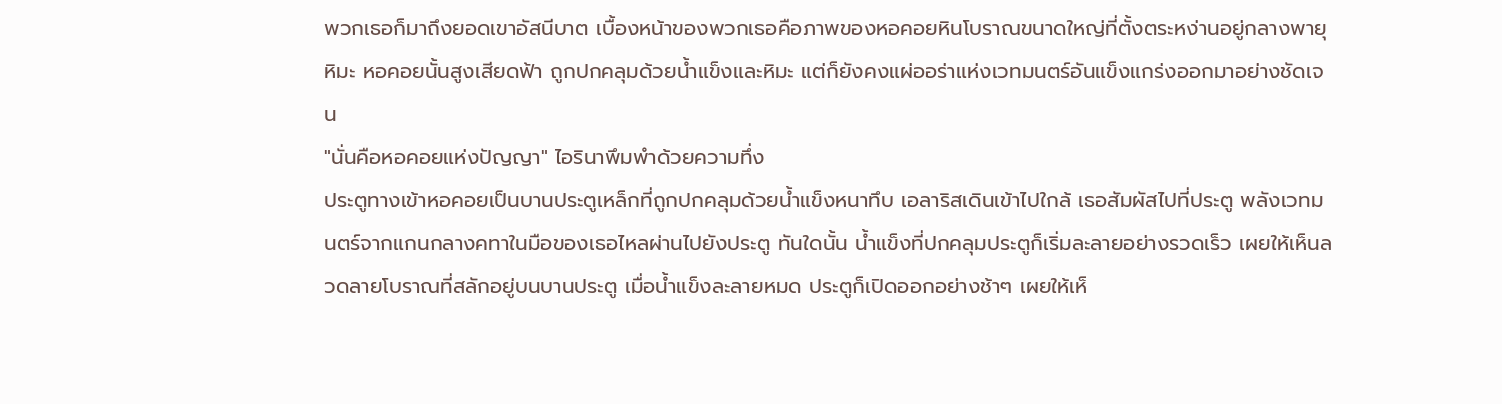พวกเธอก็มาถึงยอดเขาอัสนีบาต เบื้องหน้าของพวกเธอคือภาพของหอคอยหินโบราณขนาดใหญ่ที่ตั้งตระหง่านอยู่กลางพายุหิมะ หอคอยนั้นสูงเสียดฟ้า ถูกปกคลุมด้วยน้ำแข็งและหิมะ แต่ก็ยังคงแผ่ออร่าแห่งเวทมนตร์อันแข็งแกร่งออกมาอย่างชัดเจน
"นั่นคือหอคอยแห่งปัญญา" ไอรินาพึมพำด้วยความทึ่ง
ประตูทางเข้าหอคอยเป็นบานประตูเหล็กที่ถูกปกคลุมด้วยน้ำแข็งหนาทึบ เอลาริสเดินเข้าไปใกล้ เธอสัมผัสไปที่ประตู พลังเวทมนตร์จากแกนกลางคทาในมือของเธอไหลผ่านไปยังประตู ทันใดนั้น น้ำแข็งที่ปกคลุมประตูก็เริ่มละลายอย่างรวดเร็ว เผยให้เห็นลวดลายโบราณที่สลักอยู่บนบานประตู เมื่อน้ำแข็งละลายหมด ประตูก็เปิดออกอย่างช้าๆ เผยให้เห็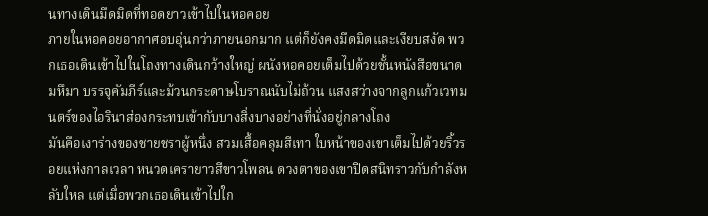นทางเดินมืดมิดที่ทอดยาวเข้าไปในหอคอย
ภายในหอคอยอากาศอบอุ่นกว่าภายนอกมาก แต่ก็ยังคงมืดมิดและเงียบสงัด พวกเธอเดินเข้าไปในโถงทางเดินกว้างใหญ่ ผนังหอคอยเต็มไปด้วยชั้นหนังสือขนาดมหึมา บรรจุคัมภีร์และม้วนกระดาษโบราณนับไม่ถ้วน แสงสว่างจากลูกแก้วเวทมนตร์ของไอรินาส่องกระทบเข้ากับบางสิ่งบางอย่างที่นั่งอยู่กลางโถง
มันคือเงาร่างของชายชราผู้หนึ่ง สวมเสื้อคลุมสีเทา ใบหน้าของเขาเต็มไปด้วยริ้วรอยแห่งกาลเวลา หนวดเครายาวสีขาวโพลน ดวงตาของเขาปิดสนิทราวกับกำลังหลับใหล แต่เมื่อพวกเธอเดินเข้าไปใก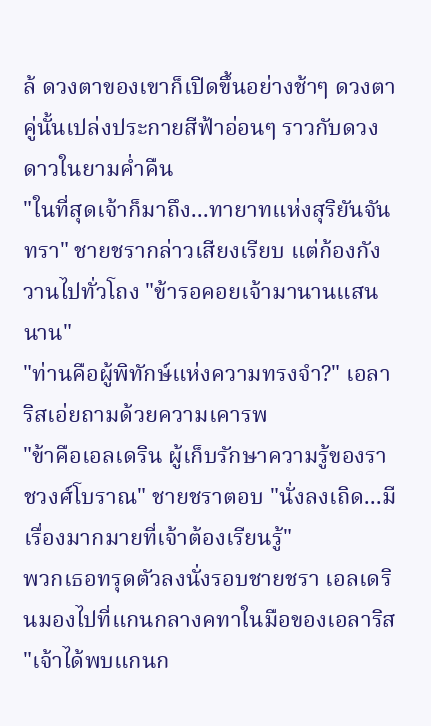ล้ ดวงตาของเขาก็เปิดขึ้นอย่างช้าๆ ดวงตาคู่นั้นเปล่งประกายสีฟ้าอ่อนๆ ราวกับดวงดาวในยามค่ำคืน
"ในที่สุดเจ้าก็มาถึง...ทายาทแห่งสุริยันจันทรา" ชายชรากล่าวเสียงเรียบ แต่ก้องกังวานไปทั่วโถง "ข้ารอคอยเจ้ามานานแสนนาน"
"ท่านคือผู้พิทักษ์แห่งความทรงจำ?" เอลาริสเอ่ยถามด้วยความเคารพ
"ข้าคือเอลเดริน ผู้เก็บรักษาความรู้ของราชวงศ์โบราณ" ชายชราตอบ "นั่งลงเถิด...มีเรื่องมากมายที่เจ้าต้องเรียนรู้"
พวกเธอทรุดตัวลงนั่งรอบชายชรา เอลเดรินมองไปที่แกนกลางคทาในมือของเอลาริส "เจ้าได้พบแกนก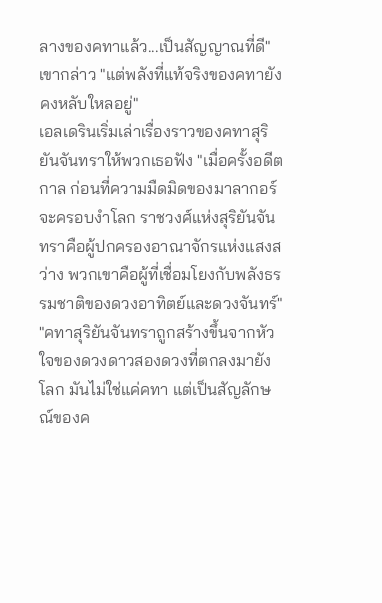ลางของคทาแล้ว...เป็นสัญญาณที่ดี" เขากล่าว "แต่พลังที่แท้จริงของคทายังคงหลับใหลอยู่"
เอลเดรินเริ่มเล่าเรื่องราวของคทาสุริยันจันทราให้พวกเธอฟัง "เมื่อครั้งอดีตกาล ก่อนที่ความมืดมิดของมาลากอร์จะครอบงำโลก ราชวงศ์แห่งสุริยันจันทราคือผู้ปกครองอาณาจักรแห่งแสงสว่าง พวกเขาคือผู้ที่เชื่อมโยงกับพลังธรรมชาติของดวงอาทิตย์และดวงจันทร์"
"คทาสุริยันจันทราถูกสร้างขึ้นจากหัวใจของดวงดาวสองดวงที่ตกลงมายังโลก มันไม่ใช่แค่คทา แต่เป็นสัญลักษณ์ของค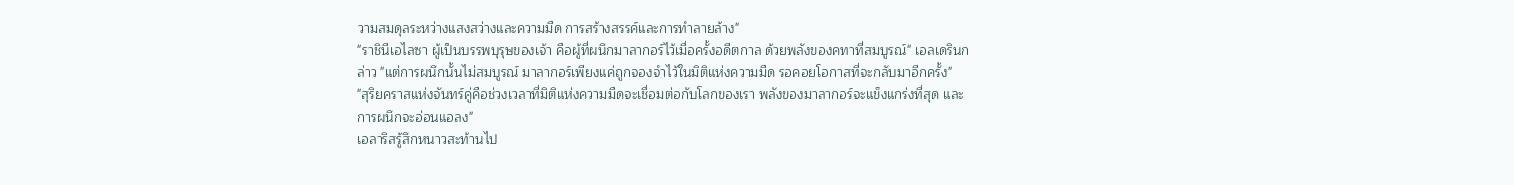วามสมดุลระหว่างแสงสว่างและความมืด การสร้างสรรค์และการทำลายล้าง"
"ราชินีเอไลซา ผู้เป็นบรรพบุรุษของเจ้า คือผู้ที่ผนึกมาลากอร์ไว้เมื่อครั้งอดีตกาล ด้วยพลังของคทาที่สมบูรณ์" เอลเดรินกล่าว "แต่การผนึกนั้นไม่สมบูรณ์ มาลากอร์เพียงแค่ถูกจองจำไว้ในมิติแห่งความมืด รอคอยโอกาสที่จะกลับมาอีกครั้ง"
"สุริยคราสแห่งจันทร์คู่คือช่วงเวลาที่มิติแห่งความมืดจะเชื่อมต่อกับโลกของเรา พลังของมาลากอร์จะแข็งแกร่งที่สุด และการผนึกจะอ่อนแอลง"
เอลาริสรู้สึกหนาวสะท้านไป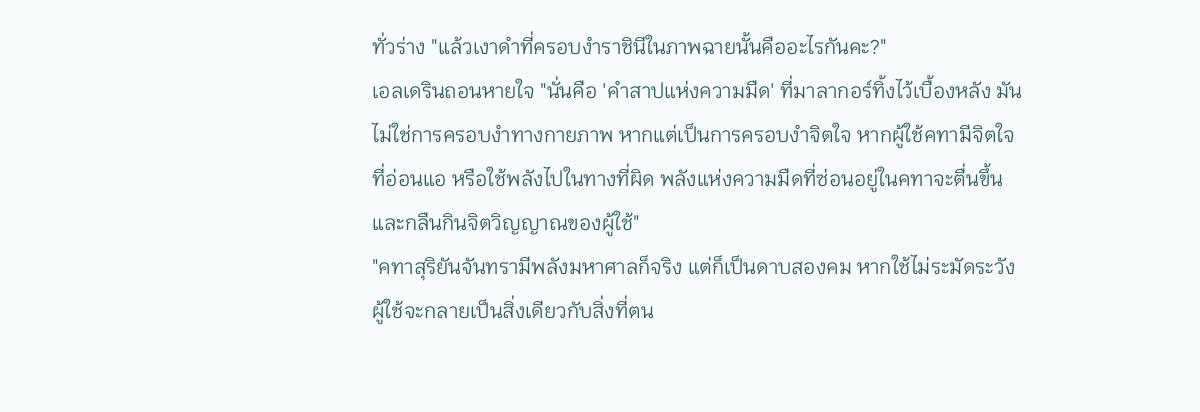ทั่วร่าง "แล้วเงาดำที่ครอบงำราชินีในภาพฉายนั้นคืออะไรกันคะ?"
เอลเดรินถอนหายใจ "นั่นคือ 'คำสาปแห่งความมืด' ที่มาลากอร์ทิ้งไว้เบื้องหลัง มันไม่ใช่การครอบงำทางกายภาพ หากแต่เป็นการครอบงำจิตใจ หากผู้ใช้คทามีจิตใจที่อ่อนแอ หรือใช้พลังไปในทางที่ผิด พลังแห่งความมืดที่ซ่อนอยู่ในคทาจะตื่นขึ้น และกลืนกินจิตวิญญาณของผู้ใช้"
"คทาสุริยันจันทรามีพลังมหาศาลก็จริง แต่ก็เป็นดาบสองคม หากใช้ไม่ระมัดระวัง ผู้ใช้จะกลายเป็นสิ่งเดียวกับสิ่งที่ตน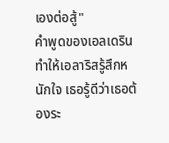เองต่อสู้"
คำพูดของเอลเดรินทำให้เอลาริสรู้สึกหนักใจ เธอรู้ดีว่าเธอต้องระ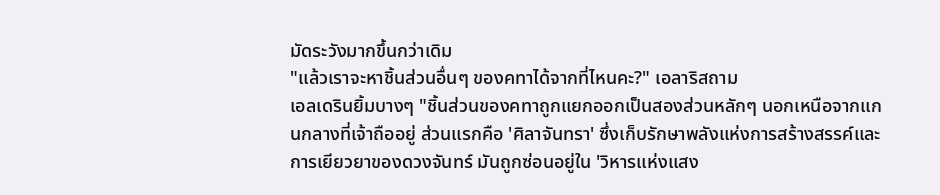มัดระวังมากขึ้นกว่าเดิม
"แล้วเราจะหาชิ้นส่วนอื่นๆ ของคทาได้จากที่ไหนคะ?" เอลาริสถาม
เอลเดรินยิ้มบางๆ "ชิ้นส่วนของคทาถูกแยกออกเป็นสองส่วนหลักๆ นอกเหนือจากแกนกลางที่เจ้าถืออยู่ ส่วนแรกคือ 'ศิลาจันทรา' ซึ่งเก็บรักษาพลังแห่งการสร้างสรรค์และการเยียวยาของดวงจันทร์ มันถูกซ่อนอยู่ใน 'วิหารแห่งแสง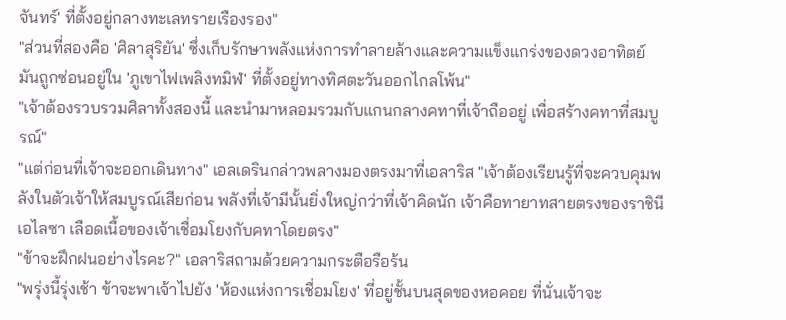จันทร์' ที่ตั้งอยู่กลางทะเลทรายเรืองรอง"
"ส่วนที่สองคือ 'ศิลาสุริยัน' ซึ่งเก็บรักษาพลังแห่งการทำลายล้างและความแข็งแกร่งของดวงอาทิตย์ มันถูกซ่อนอยู่ใน 'ภูเขาไฟเพลิงทมิฬ' ที่ตั้งอยู่ทางทิศตะวันออกไกลโพ้น"
"เจ้าต้องรวบรวมศิลาทั้งสองนี้ และนำมาหลอมรวมกับแกนกลางคทาที่เจ้าถืออยู่ เพื่อสร้างคทาที่สมบูรณ์"
"แต่ก่อนที่เจ้าจะออกเดินทาง" เอลเดรินกล่าวพลางมองตรงมาที่เอลาริส "เจ้าต้องเรียนรู้ที่จะควบคุมพลังในตัวเจ้าให้สมบูรณ์เสียก่อน พลังที่เจ้ามีนั้นยิ่งใหญ่กว่าที่เจ้าคิดนัก เจ้าคือทายาทสายตรงของราชินีเอไลซา เลือดเนื้อของเจ้าเชื่อมโยงกับคทาโดยตรง"
"ข้าจะฝึกฝนอย่างไรคะ?" เอลาริสถามด้วยความกระตือรือร้น
"พรุ่งนี้รุ่งเช้า ข้าจะพาเจ้าไปยัง 'ห้องแห่งการเชื่อมโยง' ที่อยู่ชั้นบนสุดของหอคอย ที่นั่นเจ้าจะ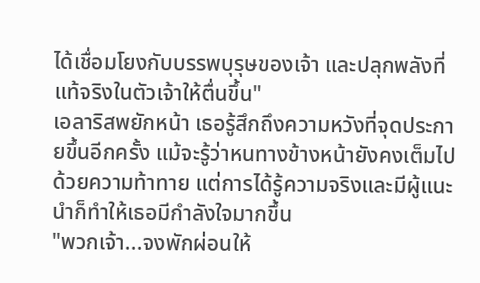ได้เชื่อมโยงกับบรรพบุรุษของเจ้า และปลุกพลังที่แท้จริงในตัวเจ้าให้ตื่นขึ้น"
เอลาริสพยักหน้า เธอรู้สึกถึงความหวังที่จุดประกายขึ้นอีกครั้ง แม้จะรู้ว่าหนทางข้างหน้ายังคงเต็มไปด้วยความท้าทาย แต่การได้รู้ความจริงและมีผู้แนะนำก็ทำให้เธอมีกำลังใจมากขึ้น
"พวกเจ้า...จงพักผ่อนให้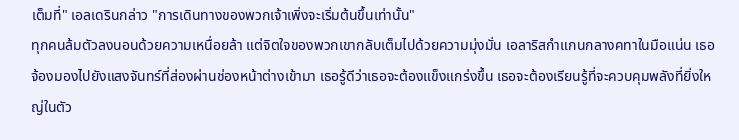เต็มที่" เอลเดรินกล่าว "การเดินทางของพวกเจ้าเพิ่งจะเริ่มต้นขึ้นเท่านั้น"
ทุกคนล้มตัวลงนอนด้วยความเหนื่อยล้า แต่จิตใจของพวกเขากลับเต็มไปด้วยความมุ่งมั่น เอลาริสกำแกนกลางคทาในมือแน่น เธอจ้องมองไปยังแสงจันทร์ที่ส่องผ่านช่องหน้าต่างเข้ามา เธอรู้ดีว่าเธอจะต้องแข็งแกร่งขึ้น เธอจะต้องเรียนรู้ที่จะควบคุมพลังที่ยิ่งใหญ่ในตัว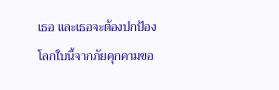เธอ และเธอจะต้องปกป้องโลกใบนี้จากภัยคุกคามขอ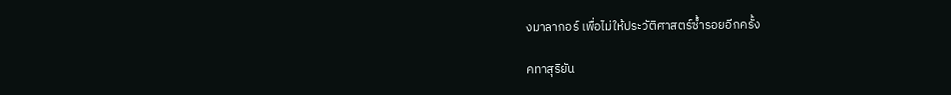งมาลากอร์ เพื่อไม่ให้ประวัติศาสตร์ซ้ำรอยอีกครั้ง

คทาสุริยัน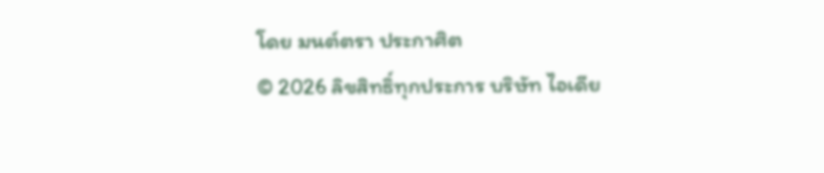โดย มนต์ตรา ประกาศิต
© 2026 ลิขสิทธิ์ทุกประการ บริษัท ไอเดีย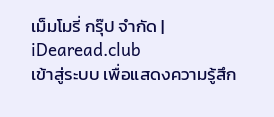เม็มโมรี่ กรุ๊ป จำกัด | iDearead.club
เข้าสู่ระบบ เพื่อแสดงความรู้สึก